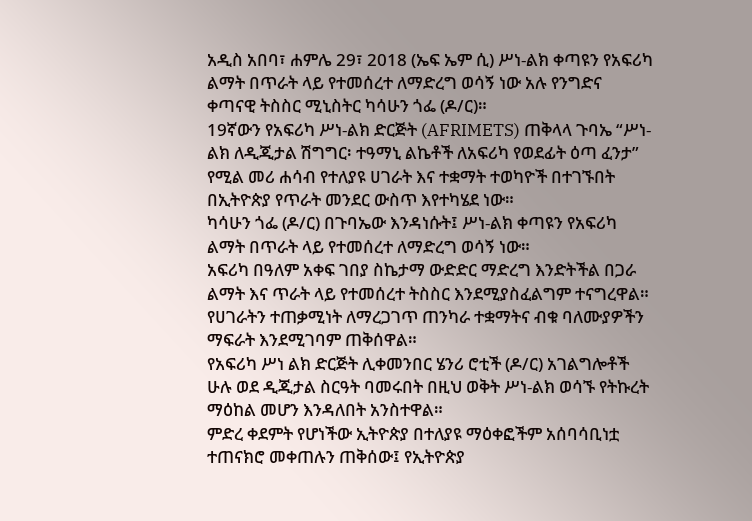አዲስ አበባ፣ ሐምሌ 29፣ 2018 (ኤፍ ኤም ሲ) ሥነ-ልክ ቀጣዩን የአፍሪካ ልማት በጥራት ላይ የተመሰረተ ለማድረግ ወሳኝ ነው አሉ የንግድና ቀጣናዊ ትስስር ሚኒስትር ካሳሁን ጎፌ (ዶ/ር)።
19ኛውን የአፍሪካ ሥነ-ልክ ድርጅት (AFRIMETS) ጠቅላላ ጉባኤ “ሥነ-ልክ ለዲጂታል ሽግግር፡ ተዓማኒ ልኬቶች ለአፍሪካ የወደፊት ዕጣ ፈንታ” የሚል መሪ ሐሳብ የተለያዩ ሀገራት እና ተቋማት ተወካዮች በተገኙበት በኢትዮጵያ የጥራት መንደር ውስጥ እየተካሄደ ነው።
ካሳሁን ጎፌ (ዶ/ር) በጉባኤው እንዳነሱት፤ ሥነ-ልክ ቀጣዩን የአፍሪካ ልማት በጥራት ላይ የተመሰረተ ለማድረግ ወሳኝ ነው።
አፍሪካ በዓለም አቀፍ ገበያ ስኬታማ ውድድር ማድረግ እንድትችል በጋራ ልማት እና ጥራት ላይ የተመሰረተ ትስስር እንደሚያስፈልግም ተናግረዋል።
የሀገራትን ተጠቃሚነት ለማረጋገጥ ጠንካራ ተቋማትና ብቁ ባለሙያዎችን ማፍራት እንደሚገባም ጠቅሰዋል።
የአፍሪካ ሥነ ልክ ድርጅት ሊቀመንበር ሄንሪ ሮቲች (ዶ/ር) አገልግሎቶች ሁሉ ወደ ዲጂታል ስርዓት ባመሩበት በዚህ ወቅት ሥነ-ልክ ወሳኙ የትኩረት ማዕከል መሆን እንዳለበት አንስተዋል።
ምድረ ቀደምት የሆነችው ኢትዮጵያ በተለያዩ ማዕቀፎችም አሰባሳቢነቷ ተጠናክሮ መቀጠሉን ጠቅሰው፤ የኢትዮጵያ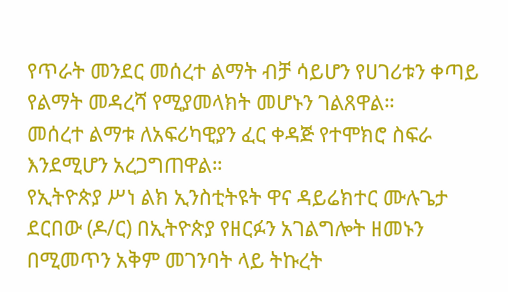የጥራት መንደር መሰረተ ልማት ብቻ ሳይሆን የሀገሪቱን ቀጣይ የልማት መዳረሻ የሚያመላክት መሆኑን ገልጸዋል።
መሰረተ ልማቱ ለአፍሪካዊያን ፈር ቀዳጅ የተሞክሮ ስፍራ እንደሚሆን አረጋግጠዋል።
የኢትዮጵያ ሥነ ልክ ኢንስቲትዩት ዋና ዳይሬክተር ሙሉጌታ ደርበው (ዶ/ር) በኢትዮጵያ የዘርፉን አገልግሎት ዘመኑን በሚመጥን አቅም መገንባት ላይ ትኩረት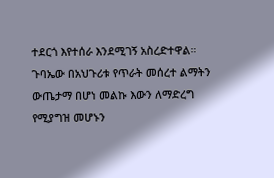ተደርጎ እየተሰራ እንደሚገኝ አስረድተዋል።
ጉባኤው በአህጉሪቱ የጥራት መሰረተ ልማትን ውጤታማ በሆነ መልኩ እውን ለማድረግ የሚያግዝ መሆኑን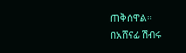ጠቅሰዋል።
በአሸናፊ ሽብሩ